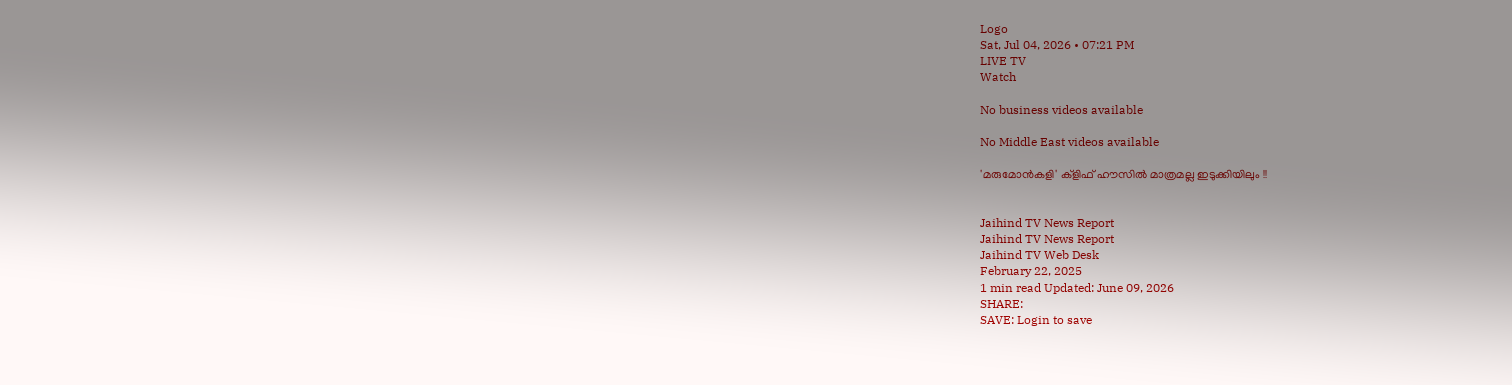Logo
Sat, Jul 04, 2026 • 07:21 PM
LIVE TV
Watch

No business videos available

No Middle East videos available

'മരുമോന്‍കളി' ക്‌ളിഫ് ഹൗസില്‍ മാത്രമല്ല ഇടുക്കിയിലും !!


Jaihind TV News Report
Jaihind TV News Report
Jaihind TV Web Desk
February 22, 2025
1 min read Updated: June 09, 2026
SHARE:
SAVE: Login to save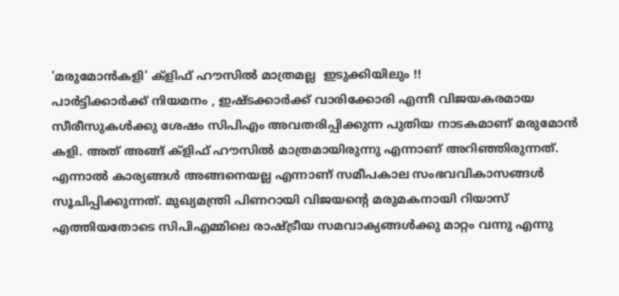'മരുമോന്‍കളി' ക്‌ളിഫ് ഹൗസില്‍ മാത്രമല്ല  ഇടുക്കിയിലും !!
പാര്‍ട്ടിക്കാര്‍ക്ക് നിയമനം , ഇഷ്ടക്കാര്‍ക്ക് വാരിക്കോരി എന്നീ വിജയകരമായ സീരീസുകള്‍ക്കു ശേഷം സിപിഎം അവതരിപ്പിക്കുന്ന പുതിയ നാടകമാണ് മരുമോന്‍ കളി. അത് അങ്ങ് ക്‌ളിഫ് ഹൗസില്‍ മാത്രമായിരുന്നു എന്നാണ് അറിഞ്ഞിരുന്നത്. എന്നാല്‍ കാര്യങ്ങള്‍ അങ്ങനെയല്ല എന്നാണ് സമീപകാല സംഭവവികാസങ്ങള്‍ സൂചിപ്പിക്കുന്നത്. മുഖ്യമന്ത്രി പിണറായി വിജയന്റെ മരുമകനായി റിയാസ് എത്തിയതോടെ സിപിഎമ്മിലെ രാഷ്ട്രീയ സമവാക്യങ്ങള്‍ക്കു മാറ്റം വന്നു എന്നു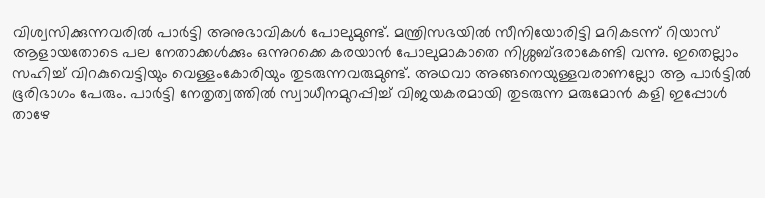വിശ്വസിക്കുന്നവരില്‍ പാര്‍ട്ടി അനുഭാവികള്‍ പോലുമുണ്ട്. മന്ത്രിസഭയില്‍ സീനിയോരിട്ടി മറികടന്ന് റിയാസ് ആളായതോടെ പല നേതാക്കള്‍ക്കും ഒന്നുറക്കെ കരയാന്‍ പോലുമാകാതെ നിശ്ശബ്ദരാകേണ്ടി വന്നു. ഇതെല്ലാം സഹിച്ച് വിറകുവെട്ടിയും വെള്ളംകോരിയും തുടരുന്നവരുമുണ്ട്. അഥവാ അങ്ങനെയുള്ളവരാണല്ലോ ആ പാര്‍ട്ടില്‍ ഭൂരിഭാഗം പേരും. പാര്‍ട്ടി നേതൃത്വത്തില്‍ സ്വാധീനമുറപ്പിച്ച് വിജയകരമായി തുടരുന്ന മരുമോന്‍ കളി ഇപ്പോള്‍ താഴേ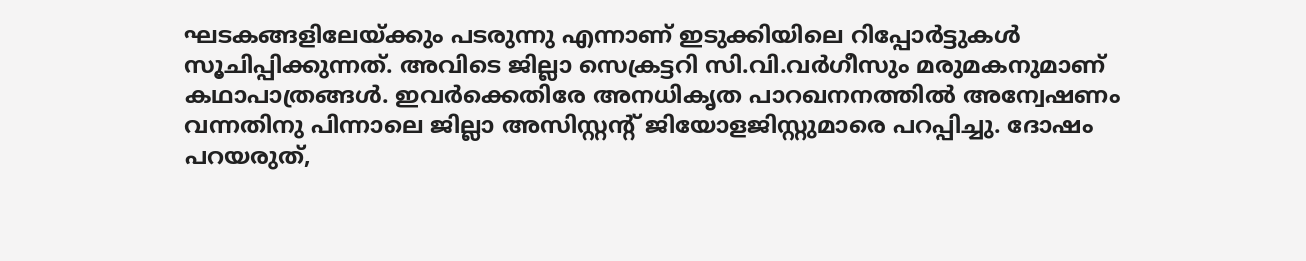ഘടകങ്ങളിലേയ്ക്കും പടരുന്നു എന്നാണ് ഇടുക്കിയിലെ റിപ്പോര്‍ട്ടുകള്‍ സൂചിപ്പിക്കുന്നത്. അവിടെ ജില്ലാ സെക്രട്ടറി സി.വി.വര്‍ഗീസും മരുമകനുമാണ് കഥാപാത്രങ്ങള്‍. ഇവര്‍ക്കെതിരേ അനധികൃത പാറഖനനത്തില്‍ അന്വേഷണം വന്നതിനു പിന്നാലെ ജില്ലാ അസിസ്റ്റന്റ് ജിയോളജിസ്റ്റുമാരെ പറപ്പിച്ചു. ദോഷം പറയരുത്,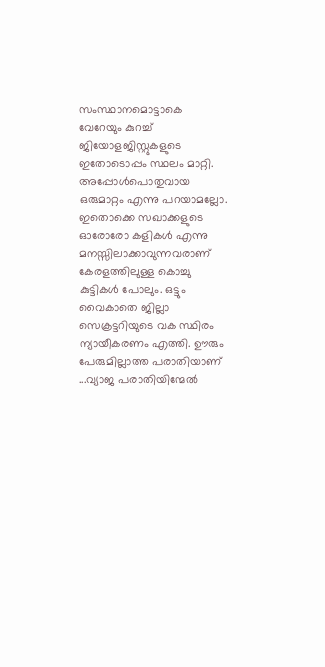സംസ്ഥാനമൊട്ടാകെ വേറേയും കുറച്ച് ജിയോളജിസ്റ്റുകളുടെ ഇതോടൊപ്പം സ്ഥലം മാറ്റി. അപ്പോള്‍പൊതുവായ ഒരുമാറ്റം എന്നു പറയാമല്ലോ. ഇതൊക്കെ സഖാക്കളുടെ ഓരോരോ കളികള്‍ എന്നു മനസ്സിലാക്കാവുന്നവരാണ് കേരളത്തിലുള്ള കൊച്ചു കുട്ടികള്‍ പോലും. ഒട്ടും വൈകാതെ ജില്ലാ സെക്രട്ടറിയുടെ വക സ്ഥിരം ന്യായീകരണം എത്തി. ഊരും പേരുമില്ലാത്ത പരാതിയാണ് ...വ്യാജ പരാതിയിന്മേല്‍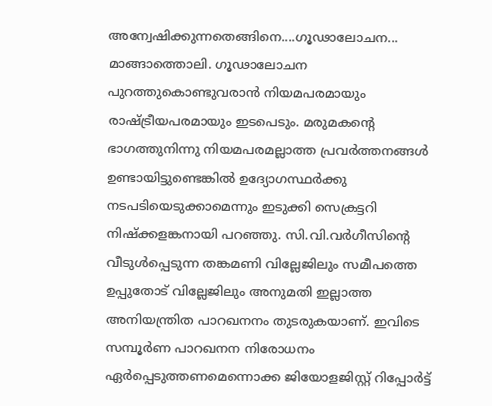അന്വേഷിക്കുന്നതെങ്ങിനെ....ഗൂഢാലോചന... മാങ്ങാത്തൊലി. ഗൂഢാലോചന പുറത്തുകൊണ്ടുവരാന്‍ നിയമപരമായും രാഷ്ട്രീയപരമായും ഇടപെടും. മരുമകന്റെ ഭാഗത്തുനിന്നു നിയമപരമല്ലാത്ത പ്രവര്‍ത്തനങ്ങള്‍ ഉണ്ടായിട്ടുണ്ടെങ്കില്‍ ഉദ്യോഗസ്ഥര്‍ക്കു നടപടിയെടുക്കാമെന്നും ഇടുക്കി സെക്രട്ടറി നിഷ്‌ക്കളങ്കനായി പറഞ്ഞു. സി.വി.വര്‍ഗീസിന്റെ വീടുള്‍പ്പെടുന്ന തങ്കമണി വില്ലേജിലും സമീപത്തെ ഉപ്പുതോട് വില്ലേജിലും അനുമതി ഇല്ലാത്ത അനിയന്ത്രിത പാറഖനനം തുടരുകയാണ്. ഇവിടെ സമ്പൂര്‍ണ പാറഖനന നിരോധനം ഏര്‍പ്പെടുത്തണമെന്നൊക്ക ജിയോളജിസ്റ്റ് റിപ്പോര്‍ട്ട്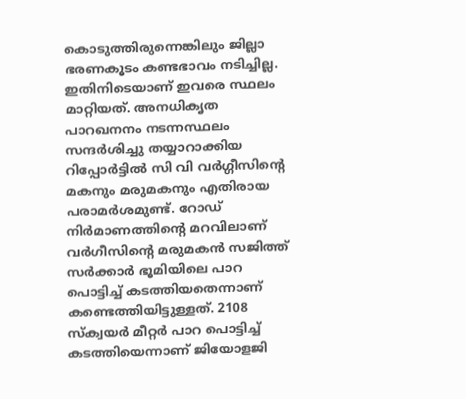കൊടുത്തിരുന്നെങ്കിലും ജില്ലാ ഭരണകൂടം കണ്ടഭാവം നടിച്ചില്ല. ഇതിനിടെയാണ് ഇവരെ സ്ഥലം മാറ്റിയത്. അനധികൃത പാറഖനനം നടന്നസ്ഥലം സന്ദര്‍ശിച്ചു തയ്യാറാക്കിയ റിപ്പോര്‍ട്ടില്‍ സി വി വര്‍ഗ്ഗീസിന്റെ മകനും മരുമകനും എതിരായ പരാമര്‍ശമുണ്ട്. റോഡ് നിര്‍മാണത്തിന്റെ മറവിലാണ് വര്‍ഗീസിന്റെ മരുമകന്‍ സജിത്ത് സര്‍ക്കാര്‍ ഭൂമിയിലെ പാറ പൊട്ടിച്ച് കടത്തിയതെന്നാണ് കണ്ടെത്തിയിട്ടുള്ളത്. 2108 സ്‌ക്വയര്‍ മീറ്റര്‍ പാറ പൊട്ടിച്ച് കടത്തിയെന്നാണ് ജിയോളജി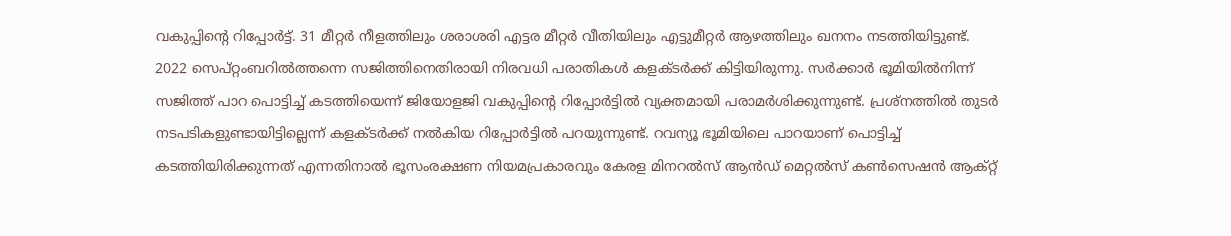വകുപ്പിന്റെ റിപ്പോര്‍ട്ട്. 31 മീറ്റര്‍ നീളത്തിലും ശരാശരി എട്ടര മീറ്റര്‍ വീതിയിലും എട്ടുമീറ്റര്‍ ആഴത്തിലും ഖനനം നടത്തിയിട്ടുണ്ട്. 2022 സെപ്റ്റംബറില്‍ത്തന്നെ സജിത്തിനെതിരായി നിരവധി പരാതികള്‍ കളക്ടര്‍ക്ക് കിട്ടിയിരുന്നു. സര്‍ക്കാര്‍ ഭൂമിയില്‍നിന്ന് സജിത്ത് പാറ പൊട്ടിച്ച് കടത്തിയെന്ന് ജിയോളജി വകുപ്പിന്റെ റിപ്പോര്‍ട്ടില്‍ വ്യക്തമായി പരാമര്‍ശിക്കുന്നുണ്ട്. പ്രശ്നത്തില്‍ തുടര്‍ നടപടികളുണ്ടായിട്ടില്ലെന്ന് കളക്ടര്‍ക്ക് നല്‍കിയ റിപ്പോര്‍ട്ടില്‍ പറയുന്നുണ്ട്. റവന്യൂ ഭൂമിയിലെ പാറയാണ് പൊട്ടിച്ച് കടത്തിയിരിക്കുന്നത് എന്നതിനാല്‍ ഭൂസംരക്ഷണ നിയമപ്രകാരവും കേരള മിനറല്‍സ് ആന്‍ഡ് മെറ്റല്‍സ് കണ്‍സെഷന്‍ ആക്റ്റ്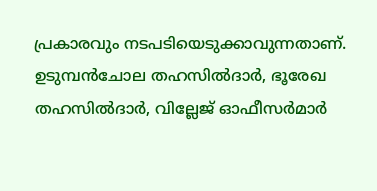പ്രകാരവും നടപടിയെടുക്കാവുന്നതാണ്. ഉടുമ്പന്‍ചോല തഹസില്‍ദാര്‍, ഭൂരേഖ തഹസില്‍ദാര്‍, വില്ലേജ് ഓഫീസര്‍മാര്‍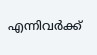എന്നിവര്‍ക്ക്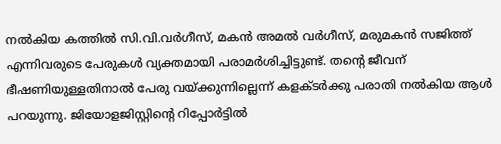നല്‍കിയ കത്തില്‍ സി.വി.വര്‍ഗീസ്, മകന്‍ അമല്‍ വര്‍ഗീസ്, മരുമകന്‍ സജിത്ത് എന്നിവരുടെ പേരുകള്‍ വ്യക്തമായി പരാമര്‍ശിച്ചിട്ടുണ്ട്. തന്റെ ജീവന് ഭീഷണിയുള്ളതിനാല്‍ പേരു വയ്ക്കുന്നില്ലെന്ന് കളക്ടര്‍ക്കു പരാതി നല്‍കിയ ആള്‍ പറയുന്നു. ജിയോളജിസ്റ്റിന്റെ റിപ്പോര്‍ട്ടില്‍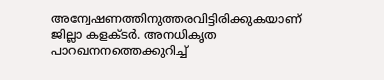അന്വേഷണത്തിനുത്തരവിട്ടിരിക്കുകയാണ് ജില്ലാ കളക്ടര്‍. അനധികൃത പാറഖനനത്തെക്കുറിച്ച്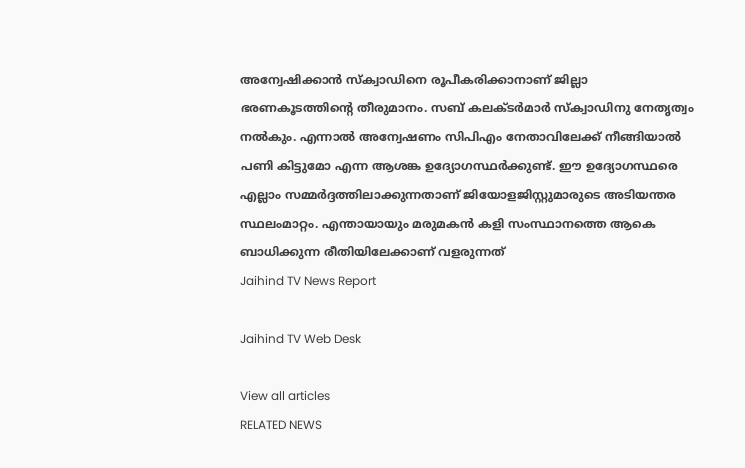അന്വേഷിക്കാന്‍ സ്‌ക്വാഡിനെ രൂപീകരിക്കാനാണ് ജില്ലാ ഭരണകൂടത്തിന്റെ തീരുമാനം. സബ് കലക്ടര്‍മാര്‍ സ്‌ക്വാഡിനു നേതൃത്വം നല്‍കും. എന്നാല്‍ അന്വേഷണം സിപിഎം നേതാവിലേക്ക് നീങ്ങിയാല്‍ പണി കിട്ടുമോ എന്ന ആശങ്ക ഉദ്യോഗസ്ഥര്‍ക്കുണ്ട്. ഈ ഉദ്യോഗസ്ഥരെ എല്ലാം സമ്മര്‍ദ്ദത്തിലാക്കുന്നതാണ് ജിയോളജിസ്റ്റുമാരുടെ അടിയന്തര സ്ഥലംമാറ്റം. എന്തായായും മരുമകന്‍ കളി സംസ്ഥാനത്തെ ആകെ ബാധിക്കുന്ന രീതിയിലേക്കാണ് വളരുന്നത്
Jaihind TV News Report

Jaihind TV Web Desk

View all articles
RELATED NEWS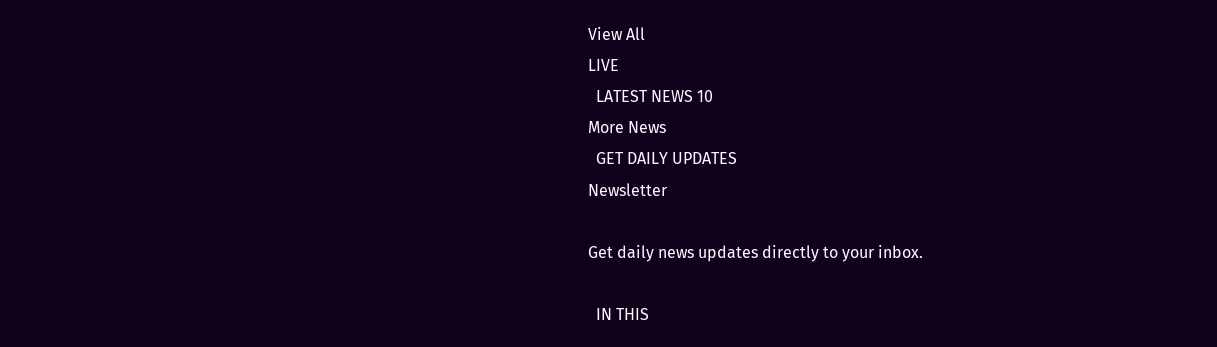View All
LIVE
  LATEST NEWS 10
More News
  GET DAILY UPDATES
Newsletter

Get daily news updates directly to your inbox.

  IN THIS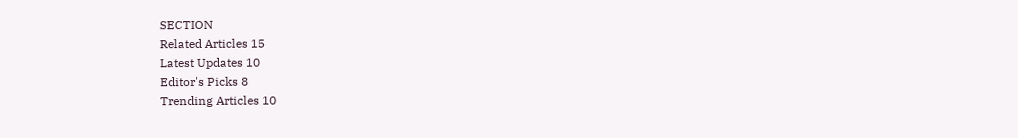SECTION
Related Articles 15
Latest Updates 10
Editor's Picks 8
Trending Articles 10